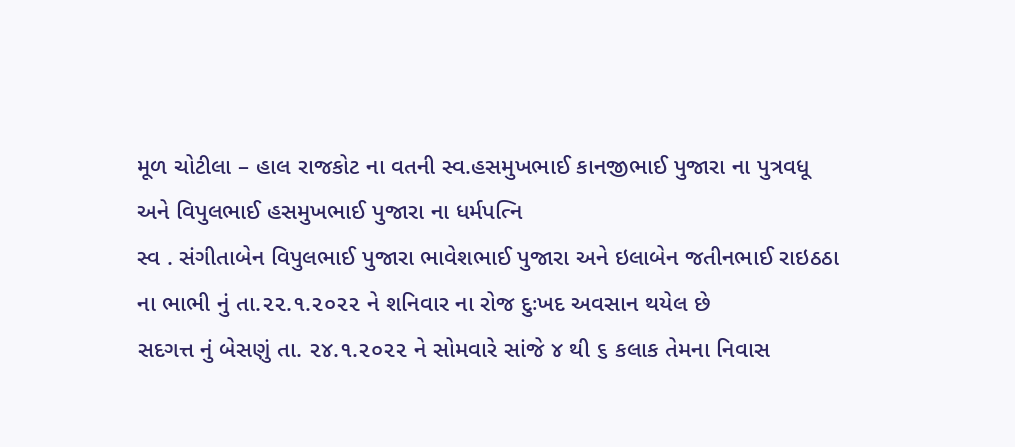મૂળ ચોટીલા – હાલ રાજકોટ ના વતની સ્વ.હસમુખભાઈ કાનજીભાઈ પુજારા ના પુત્રવધૂ
અને વિપુલભાઈ હસમુખભાઈ પુજારા ના ધર્મપત્નિ
સ્વ . સંગીતાબેન વિપુલભાઈ પુજારા ભાવેશભાઈ પુજારા અને ઇલાબેન જતીનભાઈ રાઇઠઠા ના ભાભી નું તા.૨૨.૧.૨૦૨૨ ને શનિવાર ના રોજ દુઃખદ અવસાન થયેલ છે
સદગત્ત નું બેસણું તા. ૨૪.૧.૨૦૨૨ ને સોમવારે સાંજે ૪ થી ૬ કલાક તેમના નિવાસ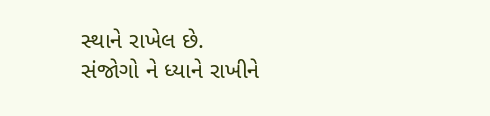સ્થાને રાખેલ છે.
સંજોગો ને ધ્યાને રાખીને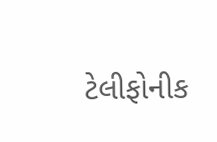ટેલીફોનીક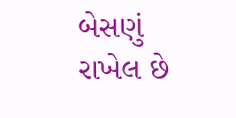બેસણું રાખેલ છે